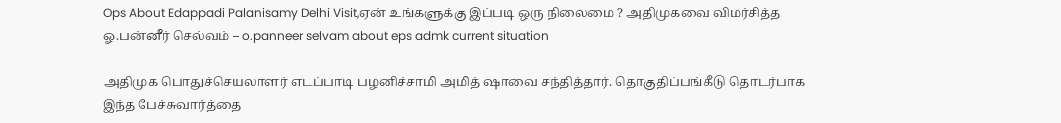Ops About Edappadi Palanisamy Delhi Visit,ஏன் உங்களுக்கு இப்படி ஒரு நிலைமை ? அதிமுகவை விமர்சித்த ஓ.பன்னீர் செல்வம் – o.panneer selvam about eps admk current situation

அதிமுக பொதுச்செயலாளர் எடப்பாடி பழனிச்சாமி அமித் ஷாவை சந்தித்தார். தொகுதிப்பங்கீடு தொடர்பாக இந்த பேச்சுவார்த்தை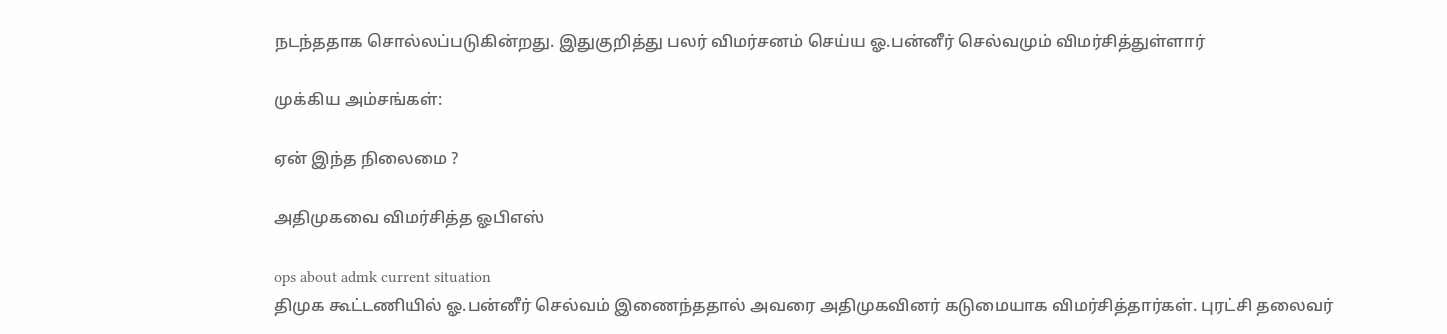நடந்ததாக சொல்லப்படுகின்றது. இதுகுறித்து பலர் விமர்சனம் செய்ய ஓ.பன்னீர் செல்வமும் விமர்சித்துள்ளார்

முக்கிய அம்சங்கள்:

ஏன் இந்த நிலைமை ?

அதிமுகவை விமர்சித்த ஓபிஎஸ்

ops about admk current situation
திமுக கூட்டணியில் ஓ.பன்னீர் செல்வம் இணைந்ததால் அவரை அதிமுகவினர் கடுமையாக விமர்சித்தார்கள். புரட்சி தலைவர்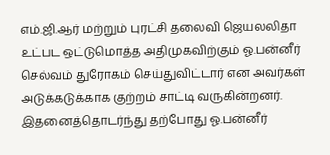எம்.ஜி.ஆர் மற்றும் புரட்சி தலைவி ஜெயலலிதா உட்பட ஒட்டுமொத்த அதிமுகவிற்கும் ஓ.பன்னீர் செல்வம் துரோகம் செய்துவிட்டார் என அவர்கள் அடுக்கடுக்காக குற்றம் சாட்டி வருகின்றனர். இதனைத்தொடர்ந்து தற்போது ஓ.பன்னீர்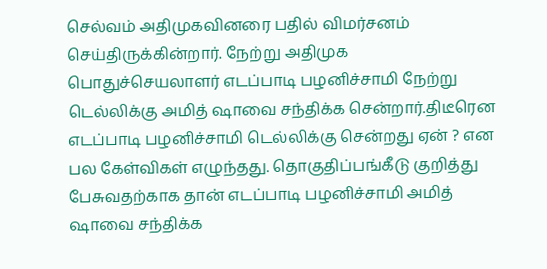செல்வம் அதிமுகவினரை பதில் விமர்சனம் செய்திருக்கின்றார். நேற்று அதிமுக பொதுச்செயலாளர் எடப்பாடி பழனிச்சாமி நேற்று டெல்லிக்கு அமித் ஷாவை சந்திக்க சென்றார்.திடீரென எடப்பாடி பழனிச்சாமி டெல்லிக்கு சென்றது ஏன் ? என பல கேள்விகள் எழுந்தது. தொகுதிப்பங்கீடு குறித்து பேசுவதற்காக தான் எடப்பாடி பழனிச்சாமி அமித் ஷாவை சந்திக்க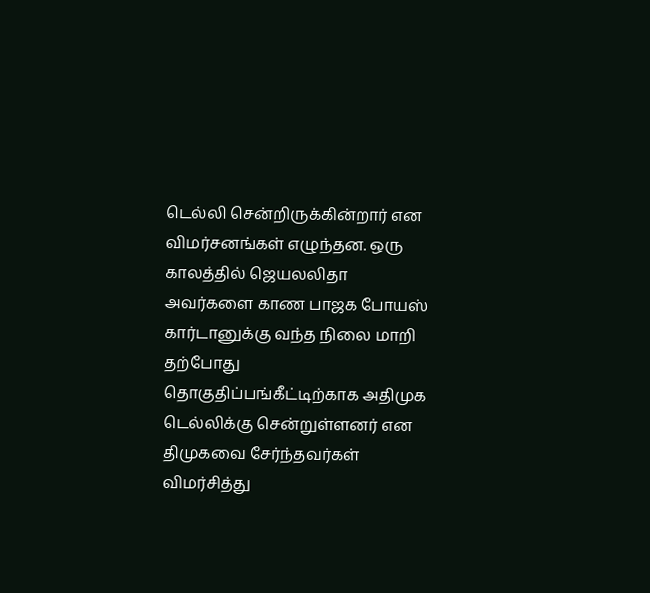டெல்லி சென்றிருக்கின்றார் என விமர்சனங்கள் எழுந்தன. ஒரு காலத்தில் ஜெயலலிதா அவர்களை காண பாஜக போயஸ் கார்டானுக்கு வந்த நிலை மாறி தற்போது தொகுதிப்பங்கீட்டிற்காக அதிமுக டெல்லிக்கு சென்றுள்ளனர் என திமுகவை சேர்ந்தவர்கள் விமர்சித்து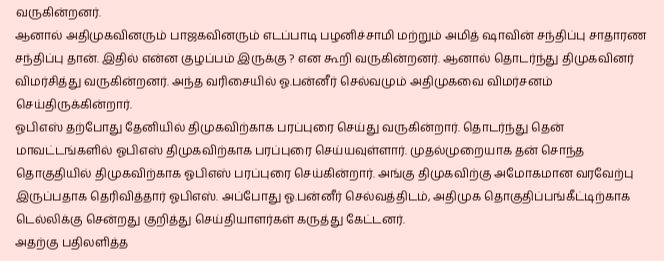வருகின்றனர்.
ஆனால் அதிமுகவினரும் பாஜகவினரும் எடப்பாடி பழனிச்சாமி மற்றும் அமித் ஷாவின் சந்திப்பு சாதாரண சந்திப்பு தான். இதில் என்ன குழப்பம் இருக்கு ? என கூறி வருகின்றனர். ஆனால் தொடர்ந்து திமுகவினர் விமர்சித்து வருகின்றனர். அந்த வரிசையில் ஓ.பன்னீர் செல்வமும் அதிமுகவை விமர்சனம் செய்திருக்கின்றார்.
ஓபிஎஸ் தற்போது தேனியில் திமுகவிற்காக பரப்புரை செய்து வருகின்றார். தொடர்ந்து தென் மாவட்டங்களில் ஓபிஎஸ் திமுகவிற்காக பரப்புரை செய்யவுள்ளார். முதல்முறையாக தன் சொந்த தொகுதியில் திமுகவிற்காக ஓபிஎஸ் பரப்புரை செய்கின்றார். அங்கு திமுகவிற்கு அமோகமான வரவேற்பு இருப்பதாக தெரிவித்தார் ஓபிஎஸ். அப்போது ஓ.பன்னீர் செல்வத்திடம், அதிமுக தொகுதிப்பங்கீட்டிற்காக டெல்லிக்கு சென்றது குறித்து செய்தியாளர்கள் கருத்து கேட்டனர்.
அதற்கு பதிலளித்த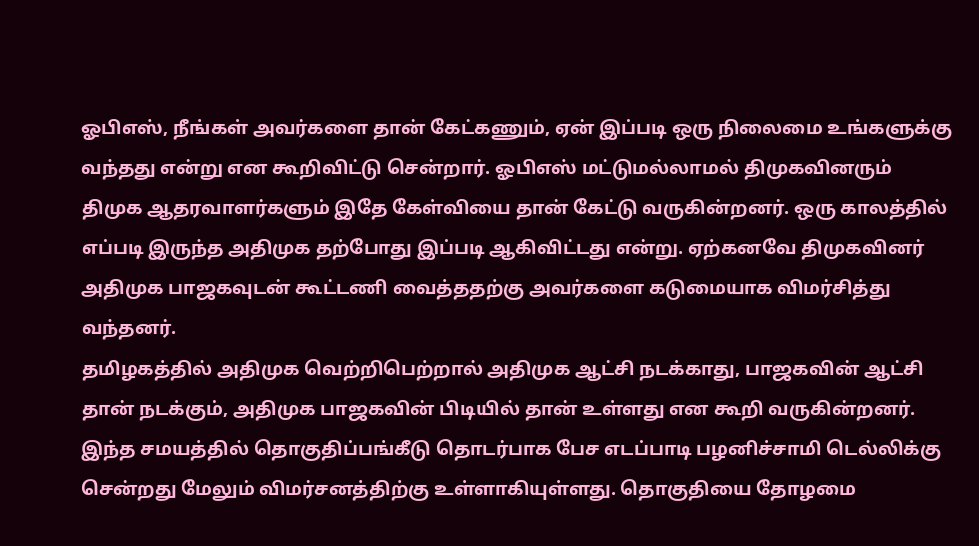ஓபிஎஸ், நீங்கள் அவர்களை தான் கேட்கணும், ஏன் இப்படி ஒரு நிலைமை உங்களுக்கு வந்தது என்று என கூறிவிட்டு சென்றார். ஓபிஎஸ் மட்டுமல்லாமல் திமுகவினரும் திமுக ஆதரவாளர்களும் இதே கேள்வியை தான் கேட்டு வருகின்றனர். ஒரு காலத்தில் எப்படி இருந்த அதிமுக தற்போது இப்படி ஆகிவிட்டது என்று. ஏற்கனவே திமுகவினர் அதிமுக பாஜகவுடன் கூட்டணி வைத்ததற்கு அவர்களை கடுமையாக விமர்சித்து வந்தனர்.
தமிழகத்தில் அதிமுக வெற்றிபெற்றால் அதிமுக ஆட்சி நடக்காது, பாஜகவின் ஆட்சி தான் நடக்கும், அதிமுக பாஜகவின் பிடியில் தான் உள்ளது என கூறி வருகின்றனர். இந்த சமயத்தில் தொகுதிப்பங்கீடு தொடர்பாக பேச எடப்பாடி பழனிச்சாமி டெல்லிக்கு சென்றது மேலும் விமர்சனத்திற்கு உள்ளாகியுள்ளது. தொகுதியை தோழமை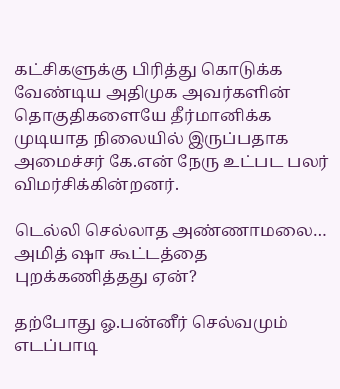கட்சிகளுக்கு பிரித்து கொடுக்க வேண்டிய அதிமுக அவர்களின் தொகுதிகளையே தீர்மானிக்க முடியாத நிலையில் இருப்பதாக அமைச்சர் கே.என் நேரு உட்பட பலர் விமர்சிக்கின்றனர்.

டெல்லி செல்லாத அண்ணாமலை… அமித் ஷா கூட்டத்தை புறக்கணித்தது ஏன்?

தற்போது ஓ.பன்னீர் செல்வமும் எடப்பாடி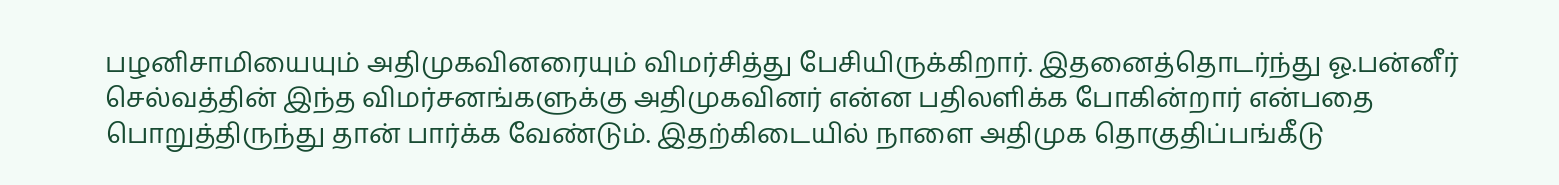பழனிசாமியையும் அதிமுகவினரையும் விமர்சித்து பேசியிருக்கிறார். இதனைத்தொடர்ந்து ஓ.பன்னீர் செல்வத்தின் இந்த விமர்சனங்களுக்கு அதிமுகவினர் என்ன பதிலளிக்க போகின்றார் என்பதை பொறுத்திருந்து தான் பார்க்க வேண்டும். இதற்கிடையில் நாளை அதிமுக தொகுதிப்பங்கீடு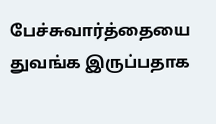பேச்சுவார்த்தையை துவங்க இருப்பதாக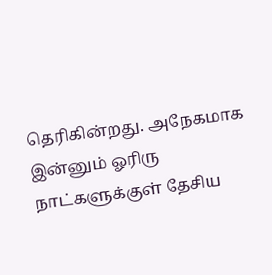தெரிகின்றது. அநேகமாக இன்னும் ஓரிரு நாட்களுக்குள் தேசிய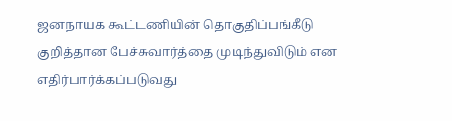ஜனநாயக கூட்டணியின் தொகுதிப்பங்கீடு குறித்தான பேச்சுவார்த்தை முடிந்துவிடும் என எதிர்பார்க்கப்படுவது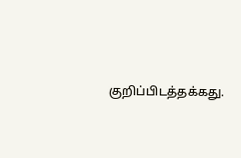குறிப்பிடத்தக்கது.